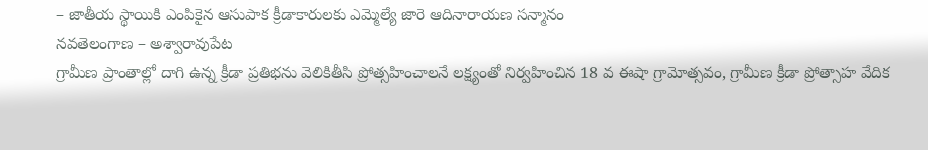– జాతీయ స్థాయికి ఎంపికైన ఆసుపాక క్రీడాకారులకు ఎమ్మెల్యే జారె ఆదినారాయణ సన్మానం
నవతెలంగాణ – అశ్వారావుపేట
గ్రామీణ ప్రాంతాల్లో దాగి ఉన్న క్రీడా ప్రతిభను వెలికితీసి ప్రోత్సహించాలనే లక్ష్యంతో నిర్వహించిన 18 వ ఈషా గ్రామోత్సవం, గ్రామీణ క్రీడా ప్రోత్సాహ వేదిక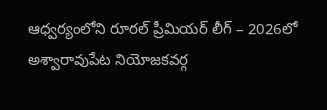ఆధ్వర్యంలోని రూరల్ ప్రీమియర్ లీగ్ – 2026లో అశ్వారావుపేట నియోజకవర్గ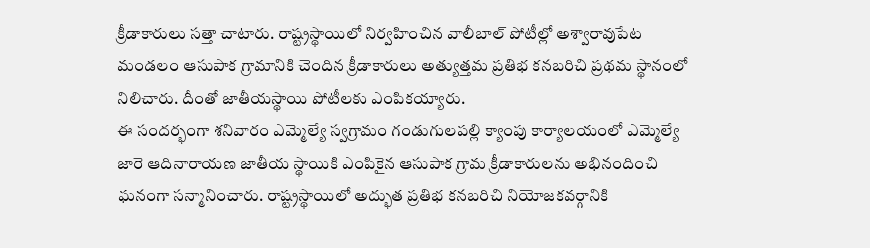క్రీడాకారులు సత్తా చాటారు. రాష్ట్రస్థాయిలో నిర్వహించిన వాలీబాల్ పోటీల్లో అశ్వారావుపేట మండలం ఆసుపాక గ్రామానికి చెందిన క్రీడాకారులు అత్యుత్తమ ప్రతిభ కనబరిచి ప్రథమ స్థానంలో నిలిచారు. దీంతో జాతీయస్థాయి పోటీలకు ఎంపికయ్యారు.
ఈ సందర్భంగా శనివారం ఎమ్మెల్యే స్వగ్రామం గండుగులపల్లి క్యాంపు కార్యాలయంలో ఎమ్మెల్యే జారె ఆదినారాయణ జాతీయ స్థాయికి ఎంపికైన ఆసుపాక గ్రామ క్రీడాకారులను అభినందించి ఘనంగా సన్మానించారు. రాష్ట్రస్థాయిలో అద్భుత ప్రతిభ కనబరిచి నియోజకవర్గానికి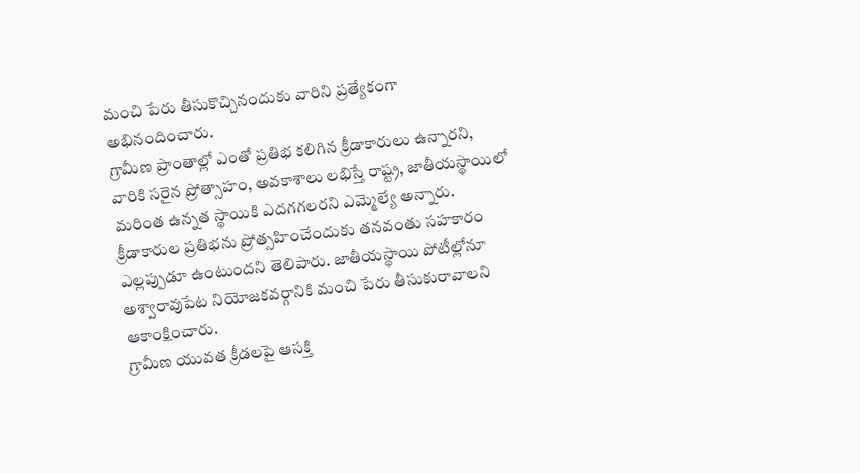మంచి పేరు తీసుకొచ్చినందుకు వారిని ప్రత్యేకంగా అభినందించారు.
గ్రామీణ ప్రాంతాల్లో ఎంతో ప్రతిభ కలిగిన క్రీడాకారులు ఉన్నారని, వారికి సరైన ప్రోత్సాహం, అవకాశాలు లభిస్తే రాష్ట్ర, జాతీయస్థాయిలో మరింత ఉన్నత స్థాయికి ఎదగగలరని ఎమ్మెల్యే అన్నారు. క్రీడాకారుల ప్రతిభను ప్రోత్సహించేందుకు తనవంతు సహకారం ఎల్లప్పుడూ ఉంటుందని తెలిపారు. జాతీయస్థాయి పోటీల్లోనూ అశ్వారావుపేట నియోజకవర్గానికి మంచి పేరు తీసుకురావాలని ఆకాంక్షించారు.
గ్రామీణ యువత క్రీడలపై ఆసక్తి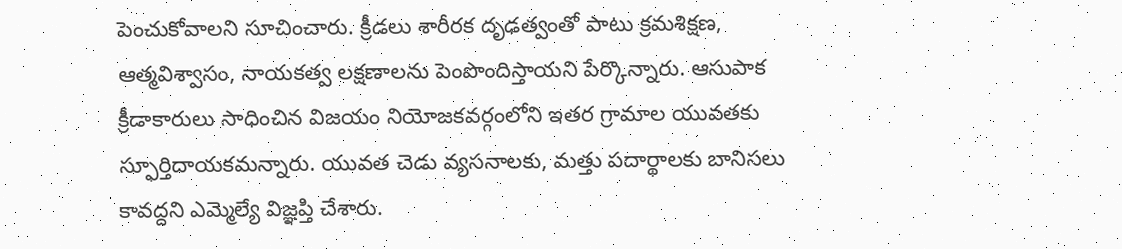పెంచుకోవాలని సూచించారు. క్రీడలు శారీరక దృఢత్వంతో పాటు క్రమశిక్షణ, ఆత్మవిశ్వాసం, నాయకత్వ లక్షణాలను పెంపొందిస్తాయని పేర్కొన్నారు. ఆసుపాక క్రీడాకారులు సాధించిన విజయం నియోజకవర్గంలోని ఇతర గ్రామాల యువతకు స్ఫూర్తిదాయకమన్నారు. యువత చెడు వ్యసనాలకు, మత్తు పదార్థాలకు బానిసలు కావద్దని ఎమ్మెల్యే విజ్ఞప్తి చేశారు.